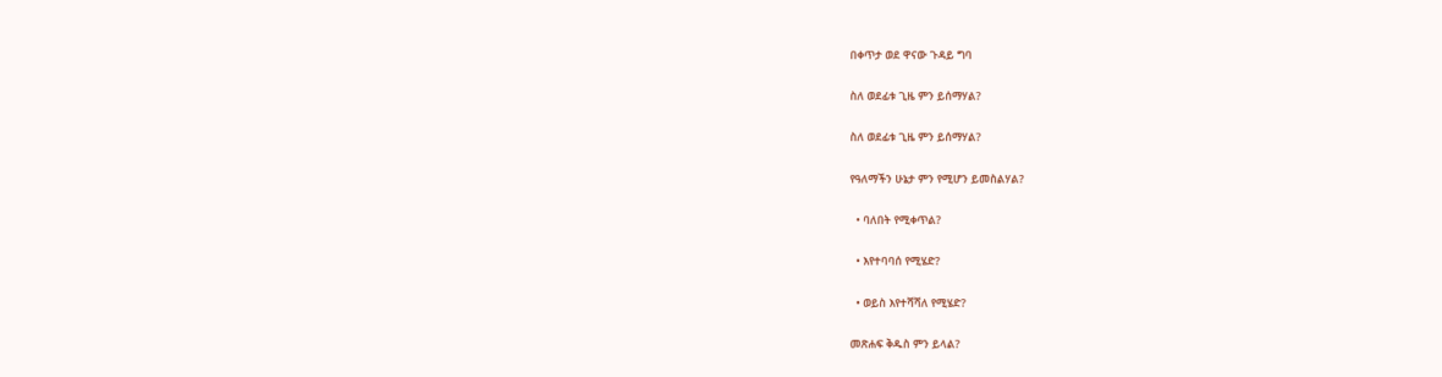በቀጥታ ወደ ዋናው ጉዳይ ግባ

ስለ ወደፊቱ ጊዜ ምን ይሰማሃል?

ስለ ወደፊቱ ጊዜ ምን ይሰማሃል?

የዓለማችን ሁኔታ ምን የሚሆን ይመስልሃል?

  • ባለበት የሚቀጥል?

  • እየተባባሰ የሚሄድ?

  • ወይስ እየተሻሻለ የሚሄድ?

መጽሐፍ ቅዱስ ምን ይላል?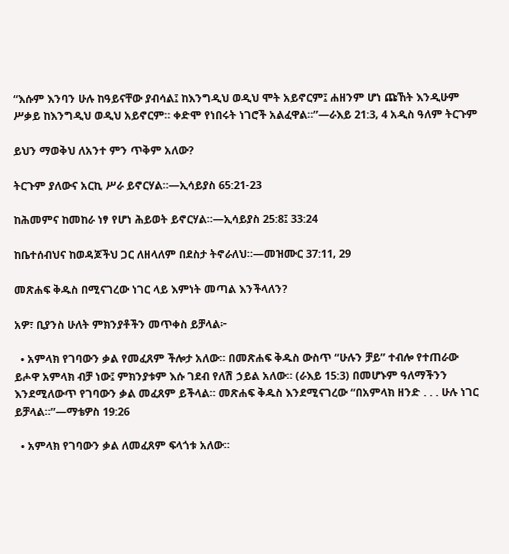“እሱም እንባን ሁሉ ከዓይናቸው ያብሳል፤ ከእንግዲህ ወዲህ ሞት አይኖርም፤ ሐዘንም ሆነ ጩኸት እንዲሁም ሥቃይ ከእንግዲህ ወዲህ አይኖርም። ቀድሞ የነበሩት ነገሮች አልፈዋል።”—ራእይ 21:3, 4 አዲስ ዓለም ትርጉም

ይህን ማወቅህ ለአንተ ምን ጥቅም አለው?

ትርጉም ያለውና አርኪ ሥራ ይኖርሃል።—ኢሳይያስ 65:21-23

ከሕመምና ከመከራ ነፃ የሆነ ሕይወት ይኖርሃል።—ኢሳይያስ 25:8፤ 33:24

ከቤተሰብህና ከወዳጆችህ ጋር ለዘላለም በደስታ ትኖራለህ።—መዝሙር 37:11, 29

መጽሐፍ ቅዱስ በሚናገረው ነገር ላይ እምነት መጣል እንችላለን?

አዎ፣ ቢያንስ ሁለት ምክንያቶችን መጥቀስ ይቻላል፦

  • አምላክ የገባውን ቃል የመፈጸም ችሎታ አለው። በመጽሐፍ ቅዱስ ውስጥ “ሁሉን ቻይ” ተብሎ የተጠራው ይሖዋ አምላክ ብቻ ነው፤ ምክንያቱም እሱ ገደብ የለሽ ኃይል አለው። (ራእይ 15:3) በመሆኑም ዓለማችንን እንደሚለውጥ የገባውን ቃል መፈጸም ይችላል። መጽሐፍ ቅዱስ እንደሚናገረው “በአምላክ ዘንድ . . . ሁሉ ነገር ይቻላል።”—ማቴዎስ 19:26

  • አምላክ የገባውን ቃል ለመፈጸም ፍላጎቱ አለው።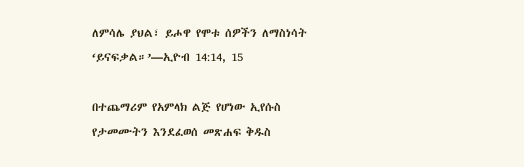ለምሳሌ ያህል፣ ይሖዋ የሞቱ ሰዎችን ለማስነሳት ‘ይናፍቃል።’—ኢዮብ 14:14, 15

በተጨማሪም የአምላክ ልጅ የሆነው ኢየሱስ የታመሙትን እንደፈወሰ መጽሐፍ ቅዱስ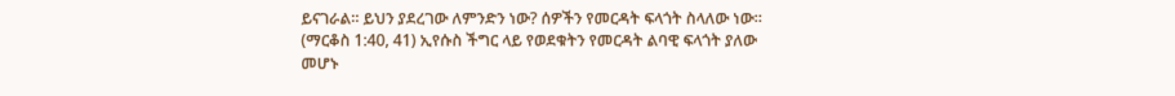ይናገራል። ይህን ያደረገው ለምንድን ነው? ሰዎችን የመርዳት ፍላጎት ስላለው ነው። (ማርቆስ 1:40, 41) ኢየሱስ ችግር ላይ የወደቁትን የመርዳት ልባዊ ፍላጎት ያለው መሆኑ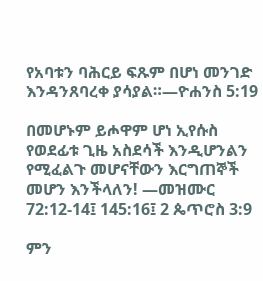የአባቱን ባሕርይ ፍጹም በሆነ መንገድ እንዳንጸባረቀ ያሳያል።—ዮሐንስ 5:19

በመሆኑም ይሖዋም ሆነ ኢየሱስ የወደፊቱ ጊዜ አስደሳች እንዲሆንልን የሚፈልጉ መሆናቸውን እርግጠኞች መሆን እንችላለን! —መዝሙር 72:12-14፤ 145:16፤ 2 ጴጥሮስ 3:9

ምን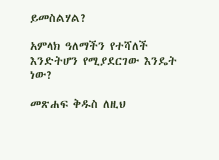ይመስልሃል?

አምላክ ዓለማችን የተሻለች እንድትሆን የሚያደርገው እንዴት ነው?

መጽሐፍ ቅዱስ ለዚህ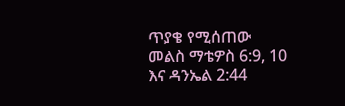ጥያቄ የሚሰጠው መልስ ማቴዎስ 6:9, 10 እና ዳንኤል 2:44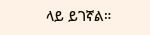ላይ ይገኛል።